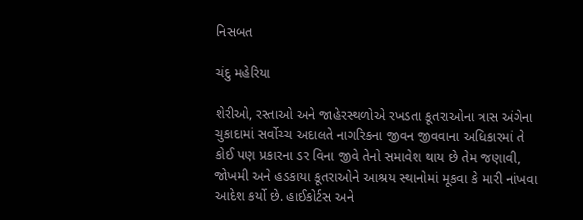નિસબત

ચંદુ મહેરિયા

શેરીઓ, રસ્તાઓ અને જાહેરસ્થળોએ રખડતા કૂતરાઓના ત્રાસ અંગેના ચુકાદામાં સર્વોચ્ચ અદાલતે નાગરિકના જીવન જીવવાના અધિકારમાં તે કોઈ પણ પ્રકારના ડર વિના જીવે તેનો સમાવેશ થાય છે તેમ જણાવી,  જોખમી અને હડકાયા કૂતરાઓને આશ્રય સ્થાનોમાં મૂકવા કે મારી નાંખવા આદેશ કર્યો છે. હાઈકોર્ટસ અને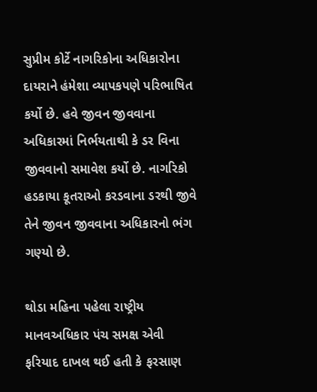સુપ્રીમ કોર્ટે નાગરિકોના અધિકારોના દાયરાને હંમેશા વ્યાપકપણે પરિભાષિત કર્યો છે. હવે જીવન જીવવાના અધિકારમાં નિર્ભયતાથી કે ડર વિના જીવવાનો સમાવેશ કર્યો છે. નાગરિકો હડકાયા કૂતરાઓ કરડવાના ડરથી જીવે તેને જીવન જીવવાના અધિકારનો ભંગ ગણ્યો છે.

થોડા મહિના પહેલા રાષ્ટ્રીય માનવઅધિકાર પંચ સમક્ષ એવી ફરિયાદ દાખલ થઈ હતી કે ફરસાણ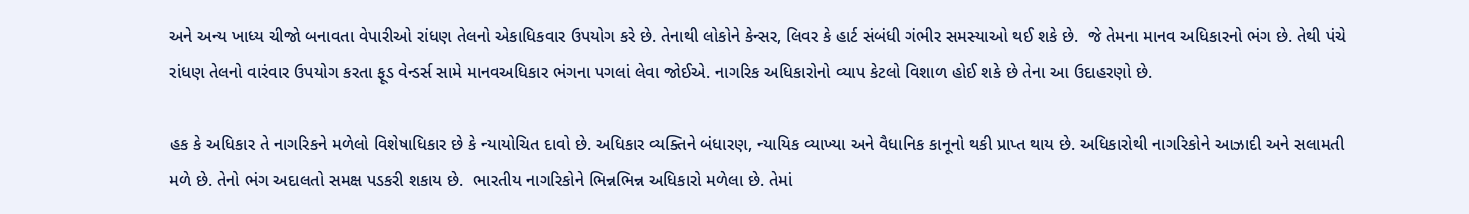અને અન્ય ખાધ્ય ચીજો બનાવતા વેપારીઓ રાંધણ તેલનો એકાધિકવાર ઉપયોગ કરે છે. તેનાથી લોકોને કેન્સર, લિવર કે હાર્ટ સંબંધી ગંભીર સમસ્યાઓ થઈ શકે છે.  જે તેમના માનવ અધિકારનો ભંગ છે. તેથી પંચે રાંધણ તેલનો વારંવાર ઉપયોગ કરતા ફૂડ વેન્ડર્સ સામે માનવઅધિકાર ભંગના પગલાં લેવા જોઈએ. નાગરિક અધિકારોનો વ્યાપ કેટલો વિશાળ હોઈ શકે છે તેના આ ઉદાહરણો છે.

હક કે અધિકાર તે નાગરિકને મળેલો વિશેષાધિકાર છે કે ન્યાયોચિત દાવો છે. અધિકાર વ્યક્તિને બંધારણ, ન્યાયિક વ્યાખ્યા અને વૈધાનિક કાનૂનો થકી પ્રાપ્ત થાય છે. અધિકારોથી નાગરિકોને આઝાદી અને સલામતી મળે છે. તેનો ભંગ અદાલતો સમક્ષ પડકરી શકાય છે.  ભારતીય નાગરિકોને ભિન્નભિન્ન અધિકારો મળેલા છે. તેમાં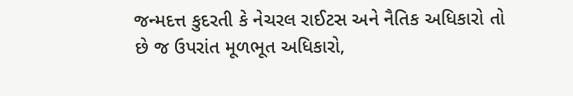જન્મદત્ત કુદરતી કે નેચરલ રાઈટસ અને નૈતિક અધિકારો તો છે જ ઉપરાંત મૂળભૂત અધિકારો,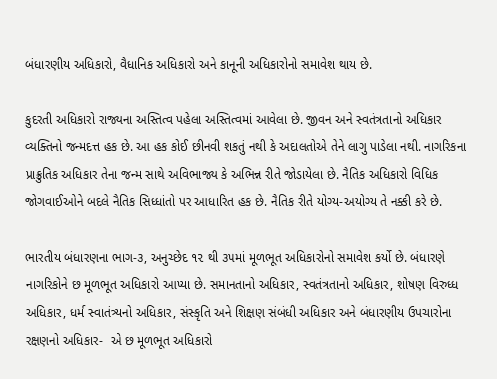બંધારણીય અધિકારો, વૈધાનિક અધિકારો અને કાનૂની અધિકારોનો સમાવેશ થાય છે.

કુદરતી અધિકારો રાજ્યના અસ્તિત્વ પહેલા અસ્તિત્વમાં આવેલા છે. જીવન અને સ્વતંત્રતાનો અધિકાર વ્યક્તિનો જન્મદત્ત હક છે. આ હક કોઈ છીનવી શકતું નથી કે અદાલતોએ તેને લાગુ પાડેલા નથી. નાગરિકના પ્રાક્રુતિક અધિકાર તેના જન્મ સાથે અવિભાજ્ય કે અભિન્ન રીતે જોડાયેલા છે. નૈતિક અધિકારો વિધિક જોગવાઈઓને બદલે નૈતિક સિધ્ધાંતો પર આધારિત હક છે. નૈતિક રીતે યોગ્ય-અયોગ્ય તે નક્કી કરે છે.

ભારતીય બંધારણના ભાગ-૩, અનુચ્છેદ ૧૨ થી ૩૫માં મૂળભૂત અધિકારોનો સમાવેશ કર્યો છે. બંધારણે નાગરિકોને છ મૂળભૂત અધિકારો આપ્યા છે. સમાનતાનો અધિકાર, સ્વતંત્રતાનો અધિકાર, શોષણ વિરુધ્ધ અધિકાર, ધર્મ સ્વાતંત્ર્યનો અધિકાર, સંસ્કૃતિ અને શિક્ષણ સંબંધી અધિકાર અને બંધારણીય ઉપચારોના રક્ષણનો અધિકાર-  એ છ મૂળભૂત અધિકારો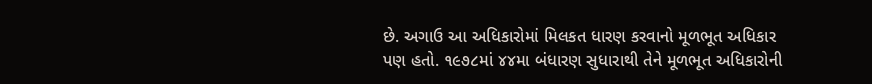છે. અગાઉ આ અધિકારોમાં મિલકત ધારણ કરવાનો મૂળભૂત અધિકાર પણ હતો. ૧૯૭૮માં ૪૪મા બંધારણ સુધારાથી તેને મૂળભૂત અધિકારોની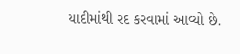યાદીમાંથી રદ કરવામાં આવ્યો છે.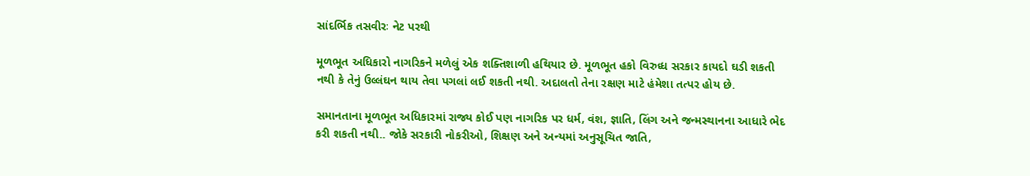સાંદર્ભિક તસવીરઃ નેટ પરથી

મૂળભૂત અધિકારો નાગરિકને મળેલું એક શક્તિશાળી હથિયાર છે. મૂળભૂત હકો વિરુધ્ધ સરકાર કાયદો ઘડી શકતી નથી કે તેનું ઉલ્લંઘન થાય તેવા પગલાં લઈ શકતી નથી. અદાલતો તેના રક્ષણ માટે હંમેશા તત્પર હોય છે.

સમાનતાના મૂળભૂત અધિકારમાં રાજ્ય કોઈ પણ નાગરિક પર ધર્મ, વંશ, જ્ઞાતિ, લિંગ અને જન્મસ્થાનના આધારે ભેદ કરી શકતી નથી.. જોકે સરકારી નોકરીઓ, શિક્ષણ અને અન્યમાં અનુસૂચિત જાતિ,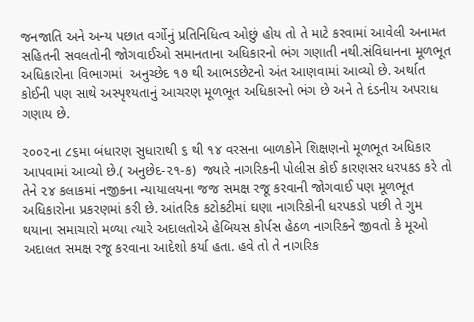જનજાતિ અને અન્ય પછાત વર્ગોનું પ્રતિનિધિત્વ ઓછું હોય તો તે માટે કરવામાં આવેલી અનામત સહિતની સવલતોની જોગવાઈઓ સમાનતાના અધિકારનો ભંગ ગણાતી નથી.સંવિધાનના મૂળભૂત અધિકારોના વિભાગમાં  અનુચ્છેદ ૧૭ થી આભડછેટનો અંત આણવામાં આવ્યો છે. અર્થાત કોઈની પણ સાથે અસ્પૃશ્યતાનું આચરણ મૂળભૂત અધિકારનો ભંગ છે અને તે દંડનીય અપરાધ ગણાય છે.

૨૦૦૨ના ૮૬મા બંધારણ સુધારાથી ૬ થી ૧૪ વરસના બાળકોને શિક્ષણનો મૂળભૂત અધિકાર આપવામાં આવ્યો છે.( અનુછેદ-૨૧-ક)  જ્યારે નાગરિકની પોલીસ કોઈ કારણસર ધરપકડ કરે તો તેને ૨૪ કલાકમાં નજીકના ન્યાયાલયના જજ સમક્ષ રજૂ કરવાની જોગવાઈ પણ મૂળભૂત અધિકારોના પ્રકરણમાં કરી છે. આંતરિક કટોકટીમાં ઘણા નાગરિકોની ધરપકડો પછી તે ગુમ થયાના સમાચારો મળ્યા ત્યારે અદાલતોએ હેબિયસ કોર્પસ હેઠળ નાગરિકને જીવતો કે મૂઓ અદાલત સમક્ષ રજૂ કરવાના આદેશો કર્યા હતા. હવે તો તે નાગરિક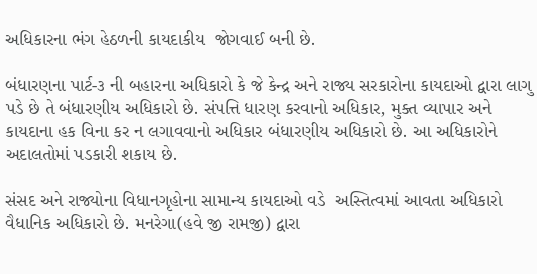અધિકારના ભંગ હેઠળની કાયદાકીય  જોગવાઈ બની છે.

બંધારણના પાર્ટ-૩ ની બહારના અધિકારો કે જે કેન્દ્ર અને રાજ્ય સરકારોના કાયદાઓ દ્વારા લાગુ પડે છે તે બંધારણીય અધિકારો છે. સંપત્તિ ધારણ કરવાનો અધિકાર, મુક્ત વ્યાપાર અને કાયદાના હક વિના કર ન લગાવવાનો અધિકાર બંધારણીય અધિકારો છે. આ અધિકારોને અદાલતોમાં પડકારી શકાય છે.

સંસદ અને રાજ્યોના વિધાનગૃહોના સામાન્ય કાયદાઓ વડે  અસ્તિત્વમાં આવતા અધિકારો વૈધાનિક અધિકારો છે. મનરેગા(હવે જી રામજી) દ્વારા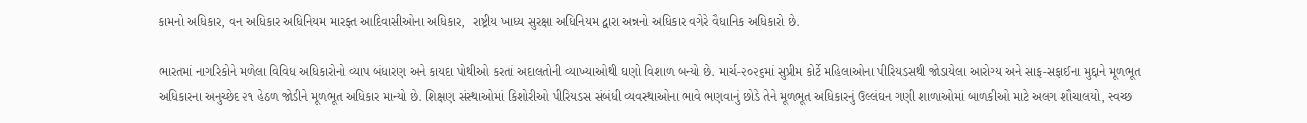કામનો અધિકાર, વન અધિકાર અધિનિયમ મારફ્ત આદિવાસીઓના અધિકાર,  રાષ્ટ્રીય ખાધ્ય સુરક્ષા અધિનિયમ દ્વારા અન્નનો અધિકાર વગેરે વૈધાનિક અધિકારો છે.

ભારતમાં નાગરિકોને મળેલા વિવિધ અધિકારોનો વ્યાપ બંધારણ અને કાયદા પોથીઓ કરતાં અદાલતોની વ્યાખ્યાઓથી ઘણો વિશાળ બન્યો છે. માર્ચ-૨૦૨૬માં સુપ્રીમ કોર્ટે મહિલાઓના પીરિયડસથી જોડાયેલા આરોગ્ય અને સાફ-સફાઈના મુદ્દાને મૂળભૂત અધિકારના અનુચ્છેદ ૨૧ હેઠળ જોડીને મૂળભૂત અધિકાર માન્યો છે. શિક્ષણ સંસ્થાઓમાં કિશોરીઓ પીરિયડસ સંબંધી વ્યવસ્થાઓના ભાવે ભણવાનું છોડે તેને મૂળભૂત અધિકારનું ઉલ્લંઘન ગણી શાળાઓમાં બાળકીઓ માટે અલગ શૌચાલયો, સ્વચ્છ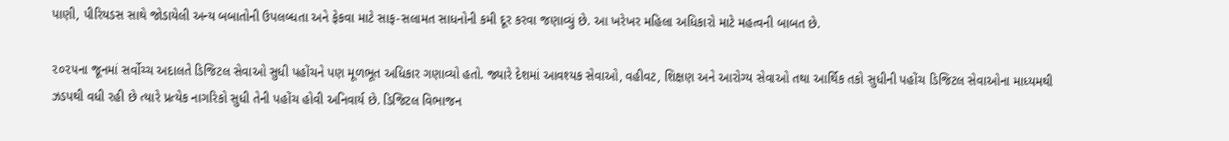પાણી, પીરિયડસ સાથે જોડાયેલી અન્ય બબાતોની ઉપલબ્ધતા અને ફેકવા માટે સાફ-સલામત સાધનોની કમી દૂર કરવા જણાવ્યું છે. આ ખરેખર મહિલા અધિકારો માટે મહત્વની બાબત છે.

૨૦૨૫ના જૂનમાં સર્વોચ્ચ અદાલતે ડિજિટલ સેવાઓ સુધી પહોંચને પણ મૂળભૂત અધિકાર ગણાવ્યો હતો. જ્યારે દેશમાં આવશ્યક સેવાઓ, વહીવટ, શિક્ષણ અને આરોગ્ય સેવાઓ તથા આર્થિક તકો સુધીની પહોંચ ડિજિટલ સેવાઓના માધ્યમથી ઝડપથી વધી રહી છે ત્યારે પ્રત્યેક નાગરિકો સુધી તેની પહોંચ હોવી અનિવાર્ય છે. ડિજિટલ વિભાજન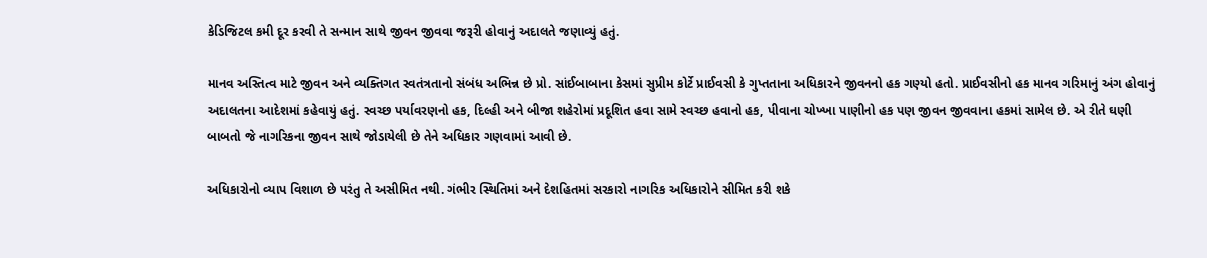કેડિજિટલ કમી દૂર કરવી તે સન્માન સાથે જીવન જીવવા જરૂરી હોવાનું અદાલતે જણાવ્યું હતું.

માનવ અસ્તિત્વ માટે જીવન અને વ્યક્તિગત સ્વતંત્રતાનો સંબંધ અભિન્ન છે પ્રો. સાંઈબાબાના કેસમાં સુપ્રીમ કોર્ટે પ્રાઈવસી કે ગુપ્તતાના અધિકારને જીવનનો હક ગણ્યો હતો. પ્રાઈવસીનો હક માનવ ગરિમાનું અંગ હોવાનું અદાલતના આદેશમાં કહેવાયું હતું. સ્વચ્છ પર્યાવરણનો હક, દિલ્હી અને બીજા શહેરોમાં પ્રદૂશિત હવા સામે સ્વચ્છ હવાનો હક, પીવાના ચોખ્ખા પાણીનો હક પણ જીવન જીવવાના હકમાં સામેલ છે. એ રીતે ઘણી બાબતો જે નાગરિકના જીવન સાથે જોડાયેલી છે તેને અધિકાર ગણવામાં આવી છે.

અધિકારોનો વ્યાપ વિશાળ છે પરંતુ તે અસીમિત નથી. ગંભીર સ્થિતિમાં અને દેશહિતમાં સરકારો નાગરિક અધિકારોને સીમિત કરી શકે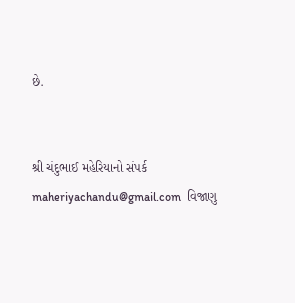છે.


શ્રી ચંદુભાઈ મહેરિયાનો સંપર્ક maheriyachandu@gmail.com  વિજાણુ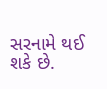સરનામે થઈ શકે છે.